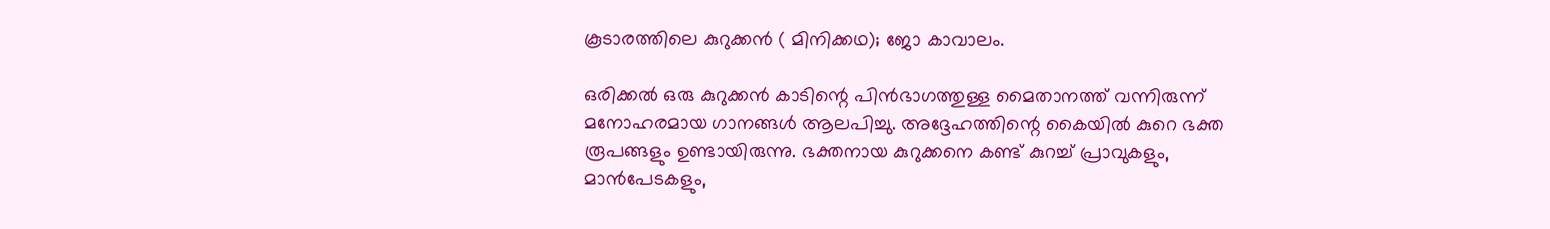കൂടാരത്തിലെ കുറുക്കൻ ( മിനിക്കഥ); ജോ കാവാലം.

ഒരിക്കൽ ഒരു കുറുക്കൻ കാടിന്റെ പിൻഭാഗത്തുള്ള മൈതാനത്ത് വന്നിരുന്ന് മനോഹരമായ ഗാനങ്ങൾ ആലപിച്ചു. അദ്ദേഹത്തിന്റെ കൈയിൽ കുറെ ഭക്ത രൂപങ്ങളും ഉണ്ടായിരുന്നു. ഭക്തനായ കുറുക്കനെ കണ്ട് കുറച്ച് പ്രാവുകളും, മാൻപേടകളും,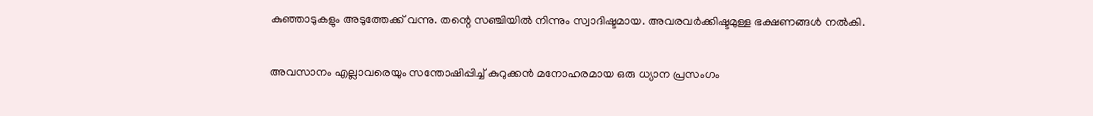കുഞ്ഞാടുകളും അടുത്തേക്ക് വന്നു. തന്റെ സഞ്ചിയിൽ നിന്നും സ്വാദിഷ്ടമായ. അവരവർക്കിഷ്ടമുള്ള ഭക്ഷണങ്ങൾ നൽകി.

അവസാനം എല്ലാവരെയും സന്തോഷിപ്പിച്ച് കുറുക്കൻ മനോഹരമായ ഒരു ധ്യാന പ്രസംഗം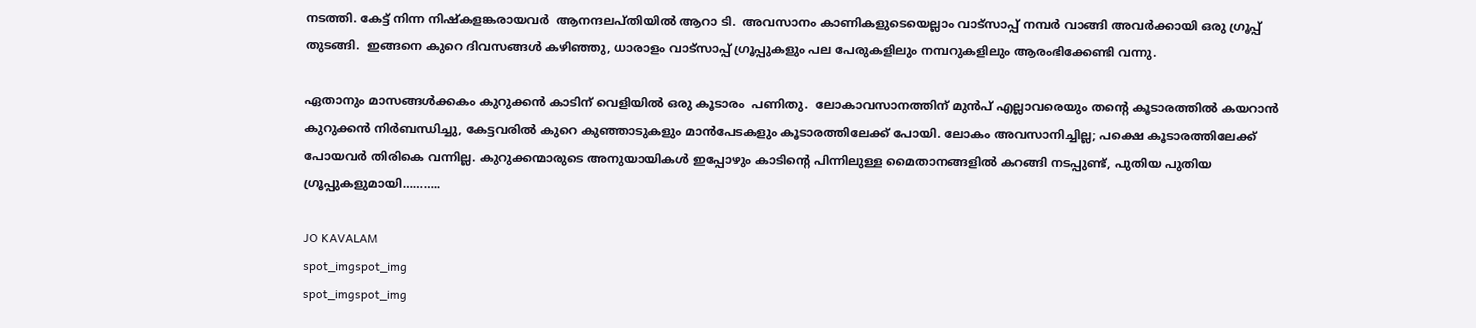നടത്തി. കേട്ട് നിന്ന നിഷ്കളങ്കരായവർ  ആനന്ദലപ്തിയിൽ ആറാ ടി.  അവസാനം കാണികളുടെയെല്ലാം വാട്സാപ്പ് നമ്പർ വാങ്ങി അവർക്കായി ഒരു ഗ്രൂപ്പ് തുടങ്ങി.  ഇങ്ങനെ കുറെ ദിവസങ്ങൾ കഴിഞ്ഞു, ധാരാളം വാട്സാപ്പ് ഗ്രൂപ്പുകളും പല പേരുകളിലും നമ്പറുകളിലും ആരംഭിക്കേണ്ടി വന്നു.

ഏതാനും മാസങ്ങൾക്കകം കുറുക്കൻ കാടിന് വെളിയിൽ ഒരു കൂടാരം  പണിതു.  ലോകാവസാനത്തിന് മുൻപ് എല്ലാവരെയും തന്റെ കൂടാരത്തിൽ കയറാൻ കുറുക്കൻ നിർബന്ധിച്ചു, കേട്ടവരിൽ കുറെ കുഞ്ഞാടുകളും മാൻപേടകളും കൂടാരത്തിലേക്ക് പോയി. ലോകം അവസാനിച്ചില്ല; പക്ഷെ കൂടാരത്തിലേക്ക് പോയവർ തിരികെ വന്നില്ല. കുറുക്കന്മാരുടെ അനുയായികൾ ഇപ്പോഴും കാടിന്റെ പിന്നിലുള്ള മൈതാനങ്ങളിൽ കറങ്ങി നടപ്പുണ്ട്, പുതിയ പുതിയ ഗ്രൂപ്പുകളുമായി………..

JO KAVALAM
spot_imgspot_img
spot_imgspot_img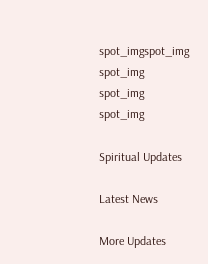spot_imgspot_img
spot_img
spot_img
spot_img

Spiritual Updates

Latest News

More Updates